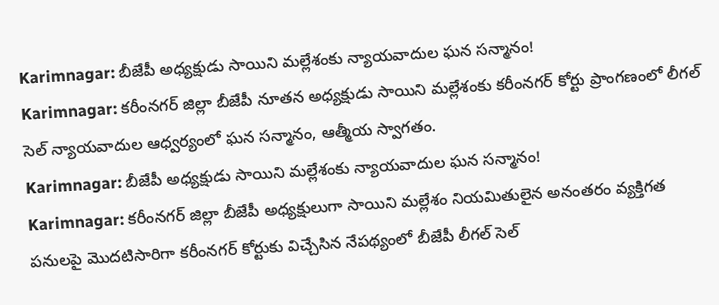Karimnagar: బీజేపీ అధ్యక్షుడు సాయిని మల్లేశంకు న్యాయవాదుల ఘన సన్మానం!
Karimnagar: కరీంనగర్ జిల్లా బీజేపీ నూతన అధ్యక్షుడు సాయిని మల్లేశంకు కరీంనగర్ కోర్టు ప్రాంగణంలో లీగల్ సెల్ న్యాయవాదుల ఆధ్వర్యంలో ఘన సన్మానం, ఆత్మీయ స్వాగతం.
Karimnagar: బీజేపీ అధ్యక్షుడు సాయిని మల్లేశంకు న్యాయవాదుల ఘన సన్మానం!
Karimnagar: కరీంనగర్ జిల్లా బీజేపీ అధ్యక్షులుగా సాయిని మల్లేశం నియమితులైన అనంతరం వ్యక్తిగత పనులపై మొదటిసారిగా కరీంనగర్ కోర్టుకు విచ్చేసిన నేపథ్యంలో బీజేపీ లీగల్ సెల్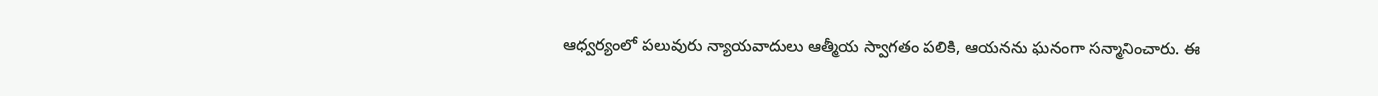ఆధ్వర్యంలో పలువురు న్యాయవాదులు ఆత్మీయ స్వాగతం పలికి, ఆయనను ఘనంగా సన్మానించారు. ఈ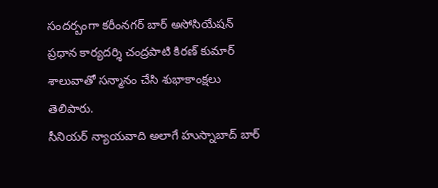సందర్బంగా కరీంనగర్ బార్ అసోసియేషన్ ప్రధాన కార్యదర్శి చంద్రపాటి కిరణ్ కుమార్ శాలువాతో సన్మానం చేసి శుభాకాంక్షలు తెలిపారు.
సీనియర్ న్యాయవాది అలాగే హుస్నాబాద్ బార్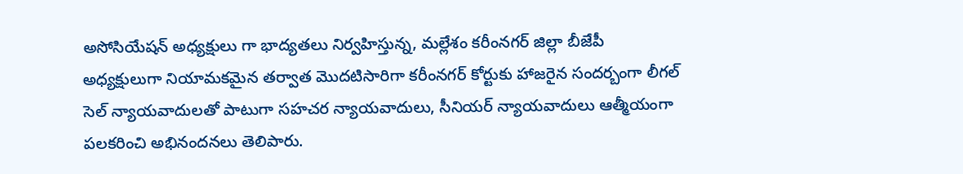అసోసియేషన్ అధ్యక్షులు గా భాద్యతలు నిర్వహిస్తున్న, మల్లేశం కరీంనగర్ జిల్లా బీజేపీ అధ్యక్షులుగా నియామకమైన తర్వాత మొదటిసారిగా కరీంనగర్ కోర్టుకు హాజరైన సందర్బంగా లీగల్ సెల్ న్యాయవాదులతో పాటుగా సహచర న్యాయవాదులు, సీనియర్ న్యాయవాదులు ఆత్మీయంగా పలకరించి అభినందనలు తెలిపారు.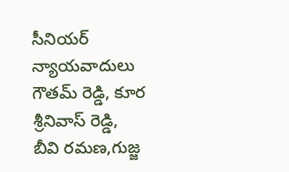సీనియర్ న్యాయవాదులు గౌతమ్ రెడ్డి, కూర శ్రీనివాస్ రెడ్డి, బీవి రమణ,గుజ్జ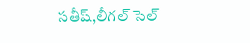సతీష్,లీగల్ సెల్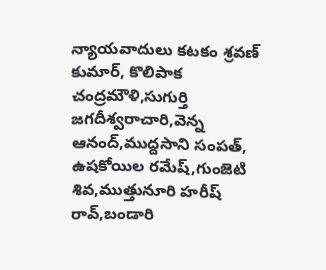న్యాయవాదులు కటకం శ్రవణ్ కుమార్, కొలిపాక చంద్రమౌళి,సుగుర్తి జగదీశ్వరాచారి,వెన్న ఆనంద్,ముద్దసాని సంపత్, ఉషకోయిల రమేష్,గుంజెటి శివ,ముత్తునూరి హరీష్ రావ్,బండారి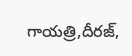గాయత్రి,దీరజ్,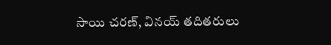సాయి చరణ్, వినయ్ తదితరులు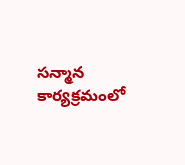సన్మాన కార్యక్రమంలో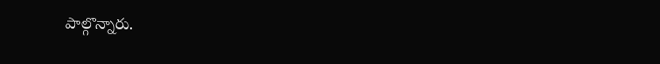పాల్గొన్నారు.